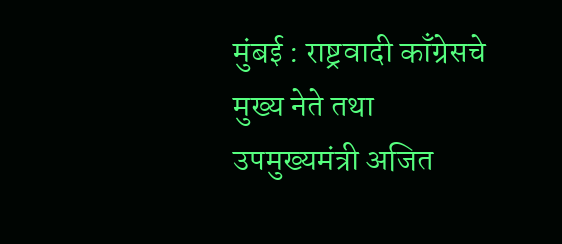मुंबई : राष्ट्रवादी काँग्रेसचे मुख्य नेते तथा उपमुख्यमंत्री अजित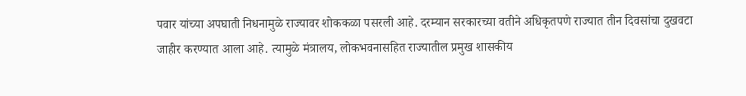पवार यांच्या अपघाती निधनामुळे राज्यावर शोककळा पसरली आहे. दरम्यान सरकारच्या वतीने अधिकृतपणे राज्यात तीन दिवसांचा दुखवटा जाहीर करण्यात आला आहे. त्यामुळे मंत्रालय, लोकभवनासहित राज्यातील प्रमुख शासकीय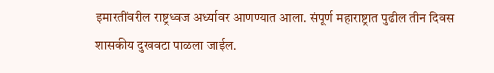इमारतींवरील राष्ट्रध्वज अर्ध्यावर आणण्यात आला. संपूर्ण महाराष्ट्रात पुढील तीन दिवस शासकीय दुखवटा पाळला जाईल.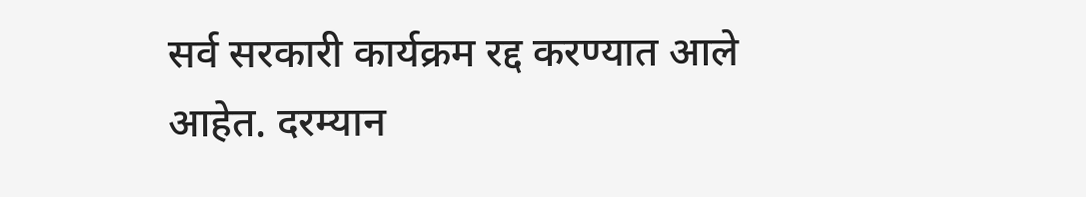सर्व सरकारी कार्यक्रम रद्द करण्यात आले आहेत. दरम्यान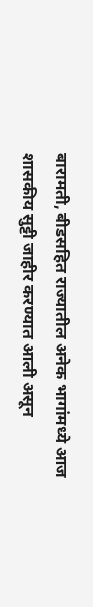बारामती, बीडसहित राज्यातील अनेक भागांमध्ये आज शासकीय सुट्टी जाहीर करण्यात आली असून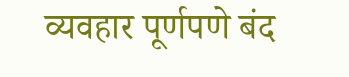व्यवहार पूर्णपणे बंद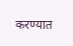करण्यात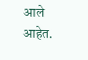आले आहेत.